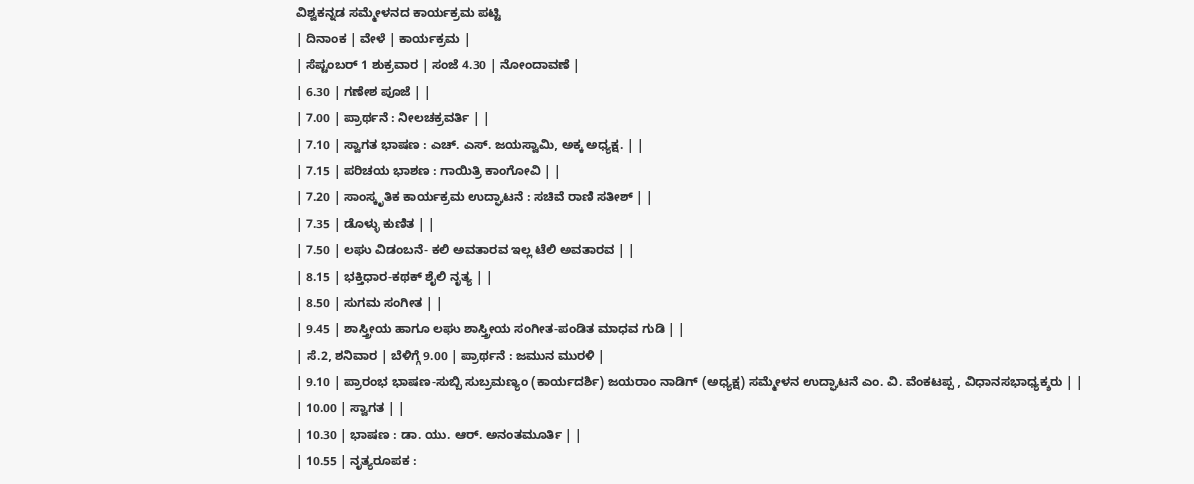ವಿಶ್ವಕನ್ನಡ ಸಮ್ಮೇಳನದ ಕಾರ್ಯಕ್ರಮ ಪಟ್ಟಿ
| ದಿನಾಂಕ | ವೇಳೆ | ಕಾರ್ಯಕ್ರಮ |
| ಸೆಪ್ಟಂಬರ್ 1 ಶುಕ್ರವಾರ | ಸಂಜೆ 4.30 | ನೋಂದಾವಣೆ |
| 6.30 | ಗಣೇಶ ಪೂಜೆ | |
| 7.00 | ಪ್ರಾರ್ಥನೆ : ನೀಲಚಕ್ರವರ್ತಿ | |
| 7.10 | ಸ್ವಾಗತ ಭಾಷಣ : ಎಚ್. ಎಸ್. ಜಯಸ್ವಾಮಿ, ಅಕ್ಕ ಅಧ್ಯಕ್ಷ. | |
| 7.15 | ಪರಿಚಯ ಭಾಶಣ : ಗಾಯಿತ್ರಿ ಕಾಂಗೋವಿ | |
| 7.20 | ಸಾಂಸ್ಕೃತಿಕ ಕಾರ್ಯಕ್ರಮ ಉದ್ಘಾಟನೆ : ಸಚಿವೆ ರಾಣಿ ಸತೀಶ್ | |
| 7.35 | ಡೊಳ್ಳು ಕುಣಿತ | |
| 7.50 | ಲಘು ವಿಡಂಬನೆ- ಕಲಿ ಅವತಾರವ ಇಲ್ಲ ಟೆಲಿ ಅವತಾರವ | |
| 8.15 | ಭಕ್ತಿಧಾರ-ಕಥಕ್ ಶೈಲಿ ನೃತ್ಯ | |
| 8.50 | ಸುಗಮ ಸಂಗೀತ | |
| 9.45 | ಶಾಸ್ತ್ರೀಯ ಹಾಗೂ ಲಘು ಶಾಸ್ತ್ರೀಯ ಸಂಗೀತ-ಪಂಡಿತ ಮಾಧವ ಗುಡಿ | |
| ಸೆ.2, ಶನಿವಾರ | ಬೆಳಿಗ್ಗೆ 9.00 | ಪ್ರಾರ್ಥನೆ : ಜಮುನ ಮುರಳಿ |
| 9.10 | ಪ್ರಾರಂಭ ಭಾಷಣ-ಸುಬ್ಬಿ ಸುಬ್ರಮಣ್ಯಂ (ಕಾರ್ಯದರ್ಶಿ) ಜಯರಾಂ ನಾಡಿಗ್ (ಅಧ್ಯಕ್ಷ) ಸಮ್ಮೇಳನ ಉದ್ಘಾಟನೆ ಎಂ. ವಿ. ವೆಂಕಟಪ್ಪ , ವಿಧಾನಸಭಾಧ್ಯಕ್ಶರು | |
| 10.00 | ಸ್ವಾಗತ | |
| 10.30 | ಭಾಷಣ : ಡಾ. ಯು. ಆರ್. ಅನಂತಮೂರ್ತಿ | |
| 10.55 | ನೃತ್ಯರೂಪಕ :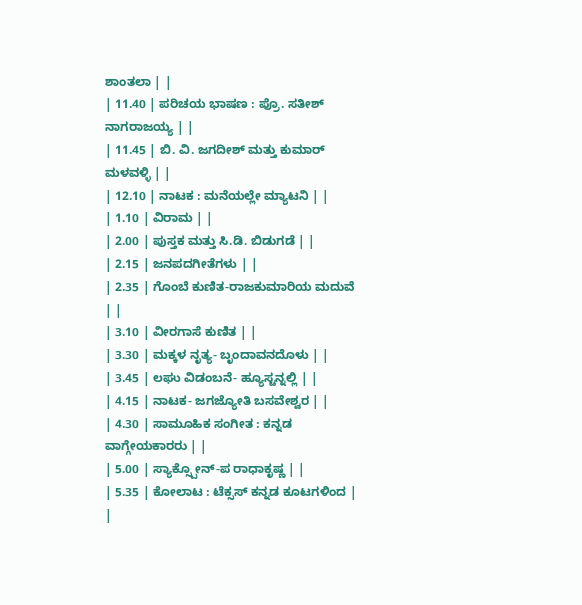ಶಾಂತಲಾ | |
| 11.40 | ಪರಿಚಯ ಭಾಷಣ : ಪ್ರೊ. ಸತೀಶ್ ನಾಗರಾಜಯ್ಯ | |
| 11.45 | ಬಿ. ವಿ. ಜಗದೀಶ್ ಮತ್ತು ಕುಮಾರ್ ಮಳವಳ್ಳಿ | |
| 12.10 | ನಾಟಕ : ಮನೆಯಲ್ಲೇ ಮ್ಯಾಟನಿ | |
| 1.10 | ವಿರಾಮ | |
| 2.00 | ಪುಸ್ತಕ ಮತ್ತು ಸಿ.ಡಿ. ಬಿಡುಗಡೆ | |
| 2.15 | ಜನಪದಗೀತೆಗಳು | |
| 2.35 | ಗೊಂಬೆ ಕುಣಿತ-ರಾಜಕುಮಾರಿಯ ಮದುವೆ | |
| 3.10 | ವೀರಗಾಸೆ ಕುಣಿತ | |
| 3.30 | ಮಕ್ಕಳ ನೃತ್ಯ- ಬೃಂದಾವನದೊಳು | |
| 3.45 | ಲಘು ವಿಡಂಬನೆ- ಹ್ಯೂಸ್ಟನ್ನಲ್ಲಿ | |
| 4.15 | ನಾಟಕ- ಜಗಜ್ಯೋತಿ ಬಸವೇಶ್ವರ | |
| 4.30 | ಸಾಮೂಹಿಕ ಸಂಗೀತ : ಕನ್ನಡ ವಾಗ್ಗೇಯಕಾರರು | |
| 5.00 | ಸ್ಯಾಕ್ಸ್ಪೋನ್-ಪ ರಾಧಾಕೃಷ್ಣ | |
| 5.35 | ಕೋಲಾಟ : ಟೆಕ್ಸಸ್ ಕನ್ನಡ ಕೂಟಗಳಿಂದ | |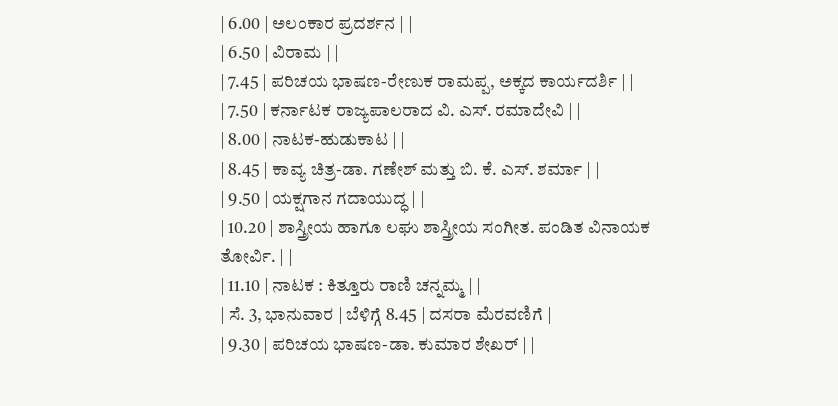| 6.00 | ಅಲಂಕಾರ ಪ್ರದರ್ಶನ | |
| 6.50 | ವಿರಾಮ | |
| 7.45 | ಪರಿಚಯ ಭಾಷಣ-ರೇಣುಕ ರಾಮಪ್ಪ, ಅಕ್ಕದ ಕಾರ್ಯದರ್ಶಿ | |
| 7.50 | ಕರ್ನಾಟಕ ರಾಜ್ಯಪಾಲರಾದ ವಿ. ಎಸ್. ರಮಾದೇವಿ | |
| 8.00 | ನಾಟಕ-ಹುಡುಕಾಟ | |
| 8.45 | ಕಾವ್ಯ ಚಿತ್ರ-ಡಾ. ಗಣೇಶ್ ಮತ್ತು ಬಿ. ಕೆ. ಎಸ್. ಶರ್ಮಾ | |
| 9.50 | ಯಕ್ಷಗಾನ ಗದಾಯುದ್ಧ | |
| 10.20 | ಶಾಸ್ತ್ರೀಯ ಹಾಗೂ ಲಘು ಶಾಸ್ತ್ರೀಯ ಸಂಗೀತ. ಪಂಡಿತ ವಿನಾಯಕ ತೋರ್ವಿ. | |
| 11.10 | ನಾಟಕ : ಕಿತ್ತೂರು ರಾಣಿ ಚನ್ನಮ್ಮ | |
| ಸೆ. 3, ಭಾನುವಾರ | ಬೆಳಿಗ್ಗೆ 8.45 | ದಸರಾ ಮೆರವಣಿಗೆ |
| 9.30 | ಪರಿಚಯ ಭಾಷಣ-ಡಾ. ಕುಮಾರ ಶೇಖರ್ | |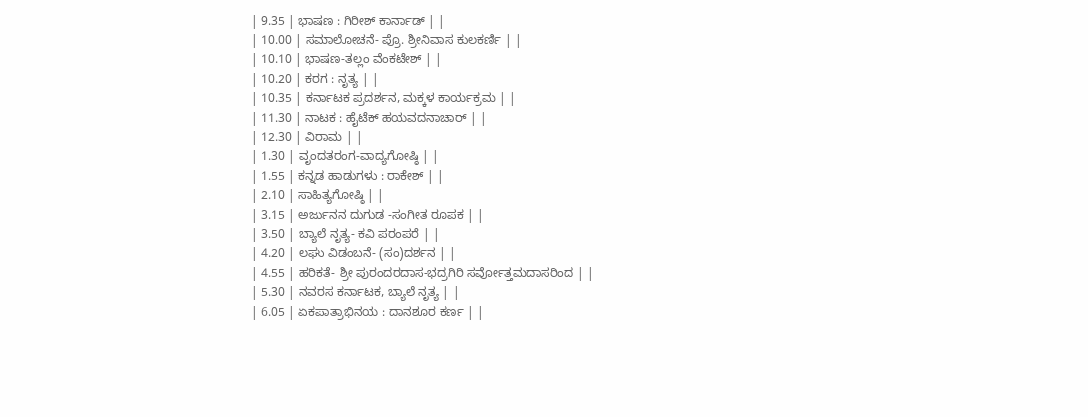| 9.35 | ಭಾಷಣ : ಗಿರೀಶ್ ಕಾರ್ನಾಡ್ | |
| 10.00 | ಸಮಾಲೋಚನೆ- ಪ್ರೊ. ಶ್ರೀನಿವಾಸ ಕುಲಕರ್ಣಿ | |
| 10.10 | ಭಾಷಣ-ತಲ್ಲಂ ವೆಂಕಟೇಶ್ | |
| 10.20 | ಕರಗ : ನೃತ್ಯ | |
| 10.35 | ಕರ್ನಾಟಕ ಪ್ರದರ್ಶನ, ಮಕ್ಕಳ ಕಾರ್ಯಕ್ರಮ | |
| 11.30 | ನಾಟಕ : ಹೈಟೆಕ್ ಹಯವದನಾಚಾರ್ | |
| 12.30 | ವಿರಾಮ | |
| 1.30 | ವೃಂದತರಂಗ-ವಾದ್ಯಗೋಷ್ಠಿ | |
| 1.55 | ಕನ್ನಡ ಹಾಡುಗಳು : ರಾಕೇಶ್ | |
| 2.10 | ಸಾಹಿತ್ಯಗೋಷ್ಠಿ | |
| 3.15 | ಅರ್ಜುನನ ದುಗುಡ -ಸಂಗೀತ ರೂಪಕ | |
| 3.50 | ಬ್ಯಾಲೆ ನೃತ್ಯ- ಕವಿ ಪರಂಪರೆ | |
| 4.20 | ಲಘು ವಿಡಂಬನೆ- (ಸಂ)ದರ್ಶನ | |
| 4.55 | ಹರಿಕತೆ- ಶ್ರೀ ಪುರಂದರದಾಸ-ಭದ್ರಗಿರಿ ಸರ್ವೋತ್ತಮದಾಸರಿಂದ | |
| 5.30 | ನವರಸ ಕರ್ನಾಟಕ, ಬ್ಯಾಲೆ ನೃತ್ಯ | |
| 6.05 | ಏಕಪಾತ್ರಾಭಿನಯ : ದಾನಶೂರ ಕರ್ಣ | |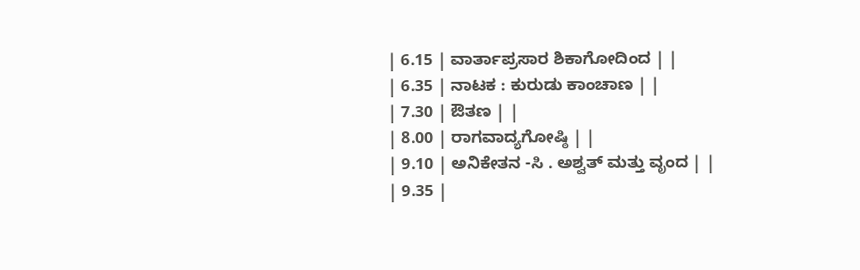| 6.15 | ವಾರ್ತಾಪ್ರಸಾರ ಶಿಕಾಗೋದಿಂದ | |
| 6.35 | ನಾಟಕ : ಕುರುಡು ಕಾಂಚಾಣ | |
| 7.30 | ಔತಣ | |
| 8.00 | ರಾಗವಾದ್ಯಗೋಷ್ಠಿ | |
| 9.10 | ಅನಿಕೇತನ -ಸಿ . ಅಶ್ವತ್ ಮತ್ತು ವೃಂದ | |
| 9.35 |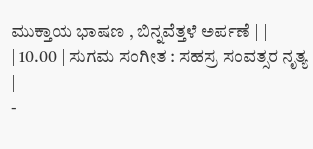ಮುಕ್ತಾಯ ಭಾಷಣ , ಬಿನ್ನವೆತ್ತಳೆ ಅರ್ಪಣೆ | |
| 10.00 | ಸುಗಮ ಸಂಗೀತ : ಸಹಸ್ರ ಸಂವತ್ಸರ ನೃತ್ಯ |
-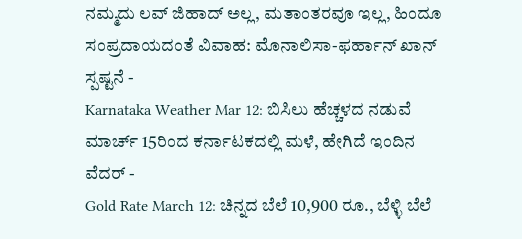ನಮ್ಮದು ಲವ್ ಜಿಹಾದ್ ಅಲ್ಲ, ಮತಾಂತರವೂ ಇಲ್ಲ, ಹಿಂದೂ ಸಂಪ್ರದಾಯದಂತೆ ವಿವಾಹ: ಮೊನಾಲಿಸಾ-ಫರ್ಹಾನ್ ಖಾನ್ ಸ್ಪಷ್ಟನೆ -
Karnataka Weather Mar 12: ಬಿಸಿಲು ಹೆಚ್ಚಳದ ನಡುವೆ ಮಾರ್ಚ್ 15ರಿಂದ ಕರ್ನಾಟಕದಲ್ಲಿ ಮಳೆ, ಹೇಗಿದೆ ಇಂದಿನ ವೆದರ್ -
Gold Rate March 12: ಚಿನ್ನದ ಬೆಲೆ 10,900 ರೂ., ಬೆಳ್ಳಿ ಬೆಲೆ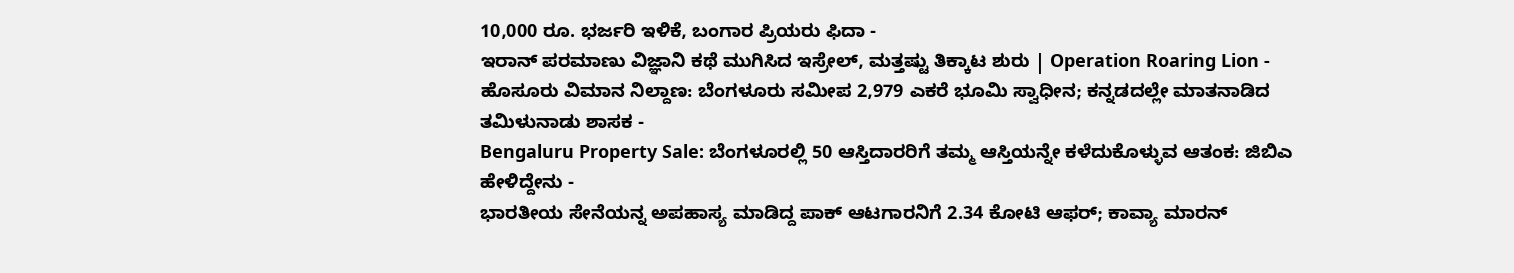10,000 ರೂ. ಭರ್ಜರಿ ಇಳಿಕೆ, ಬಂಗಾರ ಪ್ರಿಯರು ಫಿದಾ -
ಇರಾನ್ ಪರಮಾಣು ವಿಜ್ಞಾನಿ ಕಥೆ ಮುಗಿಸಿದ ಇಸ್ರೇಲ್, ಮತ್ತಷ್ಟು ತಿಕ್ಕಾಟ ಶುರು | Operation Roaring Lion -
ಹೊಸೂರು ವಿಮಾನ ನಿಲ್ದಾಣ: ಬೆಂಗಳೂರು ಸಮೀಪ 2,979 ಎಕರೆ ಭೂಮಿ ಸ್ವಾಧೀನ; ಕನ್ನಡದಲ್ಲೇ ಮಾತನಾಡಿದ ತಮಿಳುನಾಡು ಶಾಸಕ -
Bengaluru Property Sale: ಬೆಂಗಳೂರಲ್ಲಿ 50 ಆಸ್ತಿದಾರರಿಗೆ ತಮ್ಮ ಆಸ್ತಿಯನ್ನೇ ಕಳೆದುಕೊಳ್ಳುವ ಆತಂಕ: ಜಿಬಿಎ ಹೇಳಿದ್ದೇನು -
ಭಾರತೀಯ ಸೇನೆಯನ್ನ ಅಪಹಾಸ್ಯ ಮಾಡಿದ್ದ ಪಾಕ್ ಆಟಗಾರನಿಗೆ 2.34 ಕೋಟಿ ಆಫರ್; ಕಾವ್ಯಾ ಮಾರನ್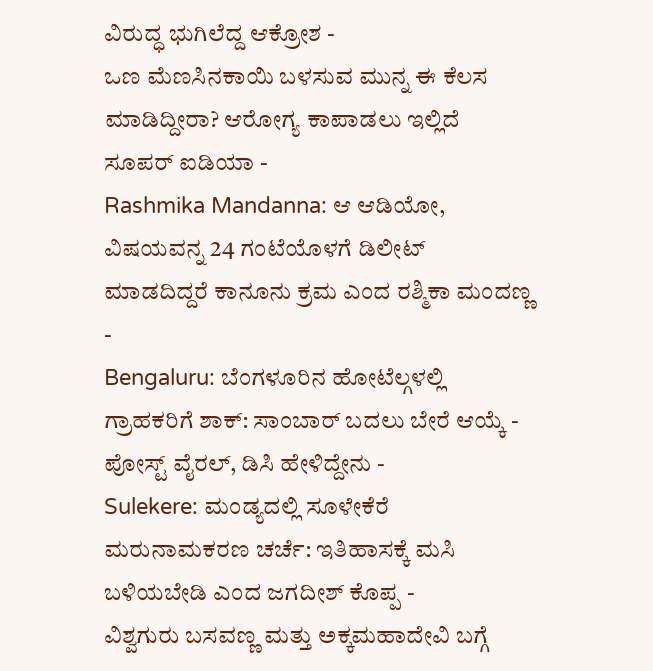ವಿರುದ್ಧ ಭುಗಿಲೆದ್ದ ಆಕ್ರೋಶ -
ಒಣ ಮೆಣಸಿನಕಾಯಿ ಬಳಸುವ ಮುನ್ನ ಈ ಕೆಲಸ ಮಾಡಿದ್ದೀರಾ? ಆರೋಗ್ಯ ಕಾಪಾಡಲು ಇಲ್ಲಿದೆ ಸೂಪರ್ ಐಡಿಯಾ -
Rashmika Mandanna: ಆ ಆಡಿಯೋ, ವಿಷಯವನ್ನ 24 ಗಂಟೆಯೊಳಗೆ ಡಿಲೀಟ್ ಮಾಡದಿದ್ದರೆ ಕಾನೂನು ಕ್ರಮ ಎಂದ ರಶ್ಮಿಕಾ ಮಂದಣ್ಣ -
Bengaluru: ಬೆಂಗಳೂರಿನ ಹೋಟೆಲ್ಗಳಲ್ಲಿ ಗ್ರಾಹಕರಿಗೆ ಶಾಕ್: ಸಾಂಬಾರ್ ಬದಲು ಬೇರೆ ಆಯ್ಕೆ - ಪೋಸ್ಟ್ ವೈರಲ್, ಡಿಸಿ ಹೇಳಿದ್ದೇನು -
Sulekere: ಮಂಡ್ಯದಲ್ಲಿ ಸೂಳೇಕೆರೆ ಮರುನಾಮಕರಣ ಚರ್ಚೆ: ಇತಿಹಾಸಕ್ಕೆ ಮಸಿ ಬಳಿಯಬೇಡಿ ಎಂದ ಜಗದೀಶ್ ಕೊಪ್ಪ -
ವಿಶ್ವಗುರು ಬಸವಣ್ಣ ಮತ್ತು ಅಕ್ಕಮಹಾದೇವಿ ಬಗ್ಗೆ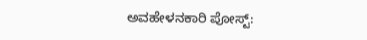ಅವಹೇಳನಕಾರಿ ಪೋಸ್ಟ್: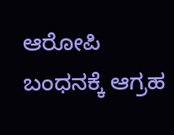ಆರೋಪಿ ಬಂಧನಕ್ಕೆ ಆಗ್ರಹ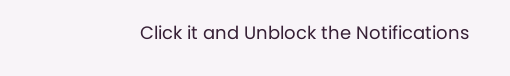Click it and Unblock the Notifications